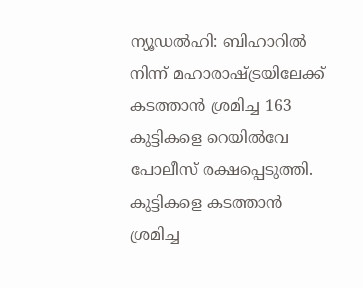ന്യൂഡൽഹി: ബിഹാറിൽ നിന്ന് മഹാരാഷ്ട്രയിലേക്ക് കടത്താൻ ശ്രമിച്ച 163 കുട്ടികളെ റെയിൽവേ പോലീസ് രക്ഷപ്പെടുത്തി. കുട്ടികളെ കടത്താൻ ശ്രമിച്ച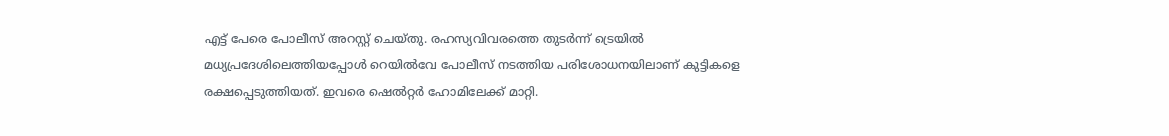എട്ട് പേരെ പോലീസ് അറസ്റ്റ് ചെയ്തു. രഹസ്യവിവരത്തെ തുടർന്ന് ട്രെയിൽ മധ്യപ്രദേശിലെത്തിയപ്പോൾ റെയിൽവേ പോലീസ് നടത്തിയ പരിശോധനയിലാണ് കുട്ടികളെ രക്ഷപ്പെടുത്തിയത്. ഇവരെ ഷെൽറ്റർ ഹോമിലേക്ക് മാറ്റി.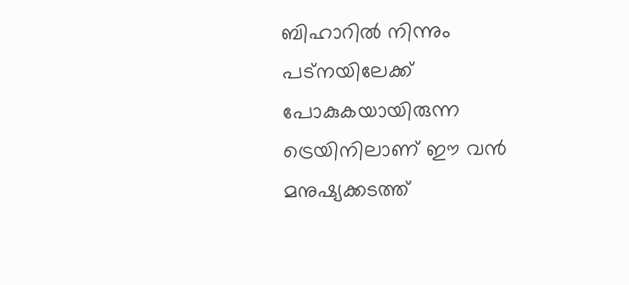ബിഹാറിൽ നിന്നും പട്നയിലേക്ക് പോകുകയായിരുന്ന ട്രെയിനിലാണ് ഈ വൻ മനുഷ്യക്കടത്ത്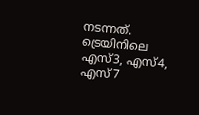നടന്നത്. ട്രെയിനിലെ എസ്3, എസ്4, എസ്7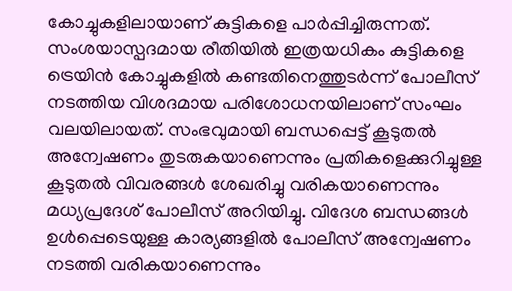കോച്ചുകളിലായാണ് കുട്ടികളെ പാർപ്പിച്ചിരുന്നത്. സംശയാസ്പദമായ രീതിയിൽ ഇത്രയധികം കുട്ടികളെ ട്രെയിൻ കോച്ചുകളിൽ കണ്ടതിനെത്തുടർന്ന് പോലീസ് നടത്തിയ വിശദമായ പരിശോധനയിലാണ് സംഘം വലയിലായത്. സംഭവുമായി ബന്ധപ്പെട്ട് കൂടുതൽ അന്വേഷണം തുടരുകയാണെന്നും പ്രതികളെക്കുറിച്ചുള്ള കൂടുതൽ വിവരങ്ങൾ ശേഖരിച്ചു വരികയാണെന്നും മധ്യപ്രദേശ് പോലീസ് അറിയിച്ചു. വിദേശ ബന്ധങ്ങൾ ഉൾപ്പെടെയുള്ള കാര്യങ്ങളിൽ പോലീസ് അന്വേഷണം നടത്തി വരികയാണെന്നും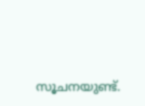സൂചനയുണ്ട്.